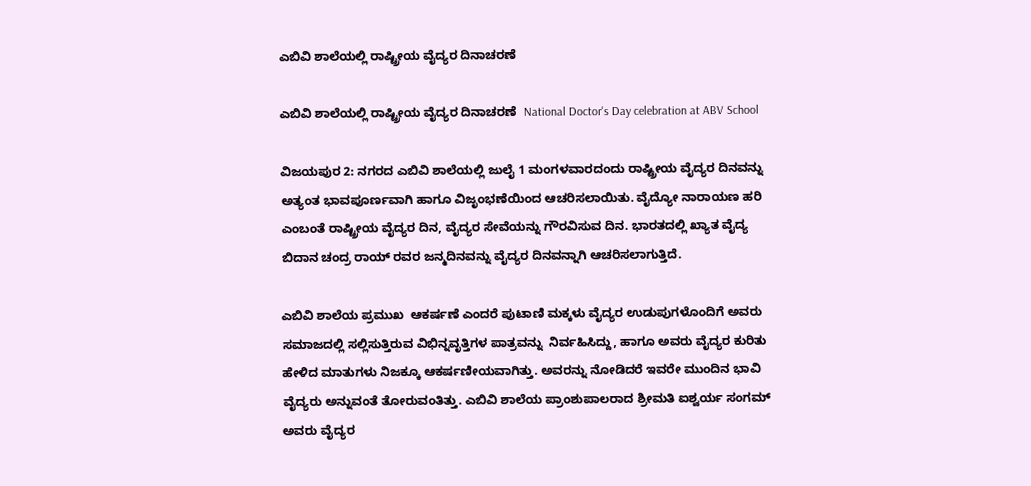ಎಬಿವಿ ಶಾಲೆಯಲ್ಲಿ ರಾಷ್ಟ್ರೀಯ ವೈದ್ಯರ ದಿನಾಚರಣೆ

ಎಬಿವಿ ಶಾಲೆಯಲ್ಲಿ ರಾಷ್ಟ್ರೀಯ ವೈದ್ಯರ ದಿನಾಚರಣೆ  National Doctor's Day celebration at ABV School

ವಿಜಯಪುರ 2: ನಗರದ ಎಬಿವಿ ಶಾಲೆಯಲ್ಲಿ ಜುಲೈ 1 ಮಂಗಳವಾರದಂದು ರಾಷ್ಟ್ರೀಯ ವೈದ್ಯರ ದಿನವನ್ನು ಅತ್ಯಂತ ಭಾವಪೂರ್ಣವಾಗಿ ಹಾಗೂ ವಿಜೃಂಭಣೆಯಿಂದ ಆಚರಿಸಲಾಯಿತು. ವೈದ್ಯೋ ನಾರಾಯಣ ಹರಿ ಎಂಬಂತೆ ರಾಷ್ಟ್ರೀಯ ವೈದ್ಯರ ದಿನ, ವೈದ್ಯರ ಸೇವೆಯನ್ನು ಗೌರವಿಸುವ ದಿನ. ಭಾರತದಲ್ಲಿ ಖ್ಯಾತ ವೈದ್ಯ ಬಿದಾನ ಚಂದ್ರ ರಾಯ್ ರವರ ಜನ್ಮದಿನವನ್ನು ವೈದ್ಯರ ದಿನವನ್ನಾಗಿ ಆಚರಿಸಲಾಗುತ್ತಿದೆ.

ಎಬಿವಿ ಶಾಲೆಯ ಪ್ರಮುಖ  ಆಕರ್ಷಣೆ ಎಂದರೆ ಪುಟಾಣಿ ಮಕ್ಕಳು ವೈದ್ಯರ ಉಡುಪುಗಳೊಂದಿಗೆ ಅವರು ಸಮಾಜದಲ್ಲಿ ಸಲ್ಲಿಸುತ್ತಿರುವ ವಿಭಿನ್ನವೃತ್ತಿಗಳ ಪಾತ್ರವನ್ನು  ನಿರ್ವಹಿಸಿದ್ದು, ಹಾಗೂ ಅವರು ವೈದ್ಯರ ಕುರಿತು ಹೇಳಿದ ಮಾತುಗಳು ನಿಜಕ್ಕೂ ಆಕರ್ಷಣೀಯವಾಗಿತ್ತು. ಅವರನ್ನು ನೋಡಿದರೆ ಇವರೇ ಮುಂದಿನ ಭಾವಿ ವೈದ್ಯರು ಅನ್ನುವಂತೆ ತೋರುವಂತಿತ್ತು. ಎಬಿವಿ ಶಾಲೆಯ ಪ್ರಾಂಶುಪಾಲರಾದ ಶ್ರೀಮತಿ ಐಶ್ವರ್ಯ ಸಂಗಮ್ ಅವರು ವೈದ್ಯರ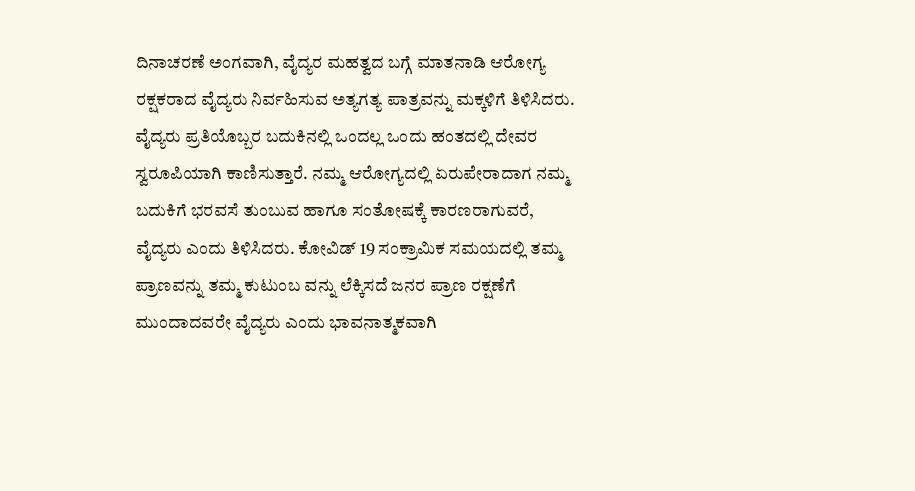ದಿನಾಚರಣೆ ಅಂಗವಾಗಿ, ವೈದ್ಯರ ಮಹತ್ವದ ಬಗ್ಗೆ ಮಾತನಾಡಿ ಆರೋಗ್ಯ ರಕ್ಷಕರಾದ ವೈದ್ಯರು ನಿರ್ವಹಿಸುವ ಅತ್ಯಗತ್ಯ ಪಾತ್ರವನ್ನು ಮಕ್ಕಳಿಗೆ ತಿಳಿಸಿದರು. ವೈದ್ಯರು ಪ್ರತಿಯೊಬ್ಬರ ಬದುಕಿನಲ್ಲಿ ಒಂದಲ್ಲ ಒಂದು ಹಂತದಲ್ಲಿ ದೇವರ ಸ್ವರೂಪಿಯಾಗಿ ಕಾಣಿಸುತ್ತಾರೆ. ನಮ್ಮ ಆರೋಗ್ಯದಲ್ಲಿ ಏರುಪೇರಾದಾಗ ನಮ್ಮ ಬದುಕಿಗೆ ಭರವಸೆ ತುಂಬುವ ಹಾಗೂ ಸಂತೋಷಕ್ಕೆ ಕಾರಣರಾಗುವರೆ, ವೈದ್ಯರು ಎಂದು ತಿಳಿಸಿದರು. ಕೋವಿಡ್ 19 ಸಂಕ್ರಾಮಿಕ ಸಮಯದಲ್ಲಿ ತಮ್ಮ  ಪ್ರಾಣವನ್ನು ತಮ್ಮ ಕುಟುಂಬ ವನ್ನು ಲೆಕ್ಕಿಸದೆ ಜನರ ಪ್ರಾಣ ರಕ್ಷಣೆಗೆ ಮುಂದಾದವರೇ ವೈದ್ಯರು ಎಂದು ಭಾವನಾತ್ಮಕವಾಗಿ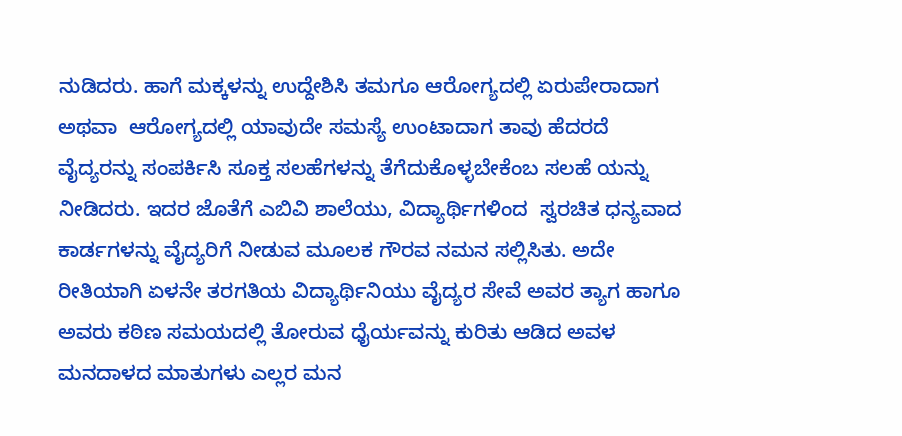ನುಡಿದರು. ಹಾಗೆ ಮಕ್ಕಳನ್ನು ಉದ್ದೇಶಿಸಿ ತಮಗೂ ಆರೋಗ್ಯದಲ್ಲಿ ಏರುಪೇರಾದಾಗ ಅಥವಾ  ಆರೋಗ್ಯದಲ್ಲಿ ಯಾವುದೇ ಸಮಸ್ಯೆ ಉಂಟಾದಾಗ ತಾವು ಹೆದರದೆ ವೈದ್ಯರನ್ನು ಸಂಪರ್ಕಿಸಿ ಸೂಕ್ತ ಸಲಹೆಗಳನ್ನು ತೆಗೆದುಕೊಳ್ಳಬೇಕೆಂಬ ಸಲಹೆ ಯನ್ನು ನೀಡಿದರು. ಇದರ ಜೊತೆಗೆ ಎಬಿವಿ ಶಾಲೆಯು, ವಿದ್ಯಾರ್ಥಿಗಳಿಂದ  ಸ್ವರಚಿತ ಧನ್ಯವಾದ    ಕಾರ್ಡಗಳನ್ನು ವೈದ್ಯರಿಗೆ ನೀಡುವ ಮೂಲಕ ಗೌರವ ನಮನ ಸಲ್ಲಿಸಿತು. ಅದೇ ರೀತಿಯಾಗಿ ಏಳನೇ ತರಗತಿಯ ವಿದ್ಯಾರ್ಥಿನಿಯು ವೈದ್ಯರ ಸೇವೆ ಅವರ ತ್ಯಾಗ ಹಾಗೂ ಅವರು ಕಠಿಣ ಸಮಯದಲ್ಲಿ ತೋರುವ ಧೈರ್ಯವನ್ನು ಕುರಿತು ಆಡಿದ ಅವಳ ಮನದಾಳದ ಮಾತುಗಳು ಎಲ್ಲರ ಮನ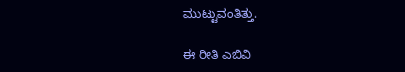ಮುಟ್ಟುವಂತಿತ್ತು.

ಈ ರೀತಿ ಎಬಿವಿ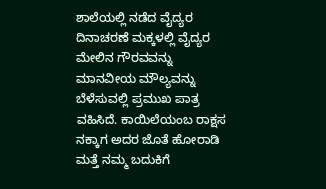ಶಾಲೆಯಲ್ಲಿ ನಡೆದ ವೈದ್ಯರ ದಿನಾಚರಣೆ ಮಕ್ಕಳಲ್ಲಿ ವೈದ್ಯರ ಮೇಲಿನ ಗೌರವವನ್ನು ಮಾನವೀಯ ಮೌಲ್ಯವನ್ನು ಬೆಳೆಸುವಲ್ಲಿ ಪ್ರಮುಖ ಪಾತ್ರ ವಹಿಸಿದೆ. ಕಾಯಿಲೆಯಂಬ ರಾಕ್ಷಸ ನಕ್ಕಾಗ ಅದರ ಜೊತೆ ಹೋರಾಡಿ ಮತ್ತೆ ನಮ್ಮ ಬದುಕಿಗೆ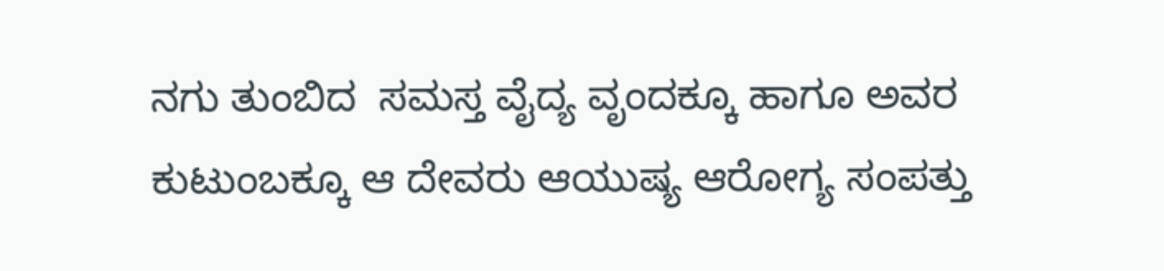ನಗು ತುಂಬಿದ  ಸಮಸ್ತ ವೈದ್ಯ ವೃಂದಕ್ಕೂ ಹಾಗೂ ಅವರ ಕುಟುಂಬಕ್ಕೂ ಆ ದೇವರು ಆಯುಷ್ಯ ಆರೋಗ್ಯ ಸಂಪತ್ತು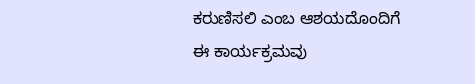ಕರುಣಿಸಲಿ ಎಂಬ ಆಶಯದೊಂದಿಗೆ ಈ ಕಾರ್ಯಕ್ರಮವು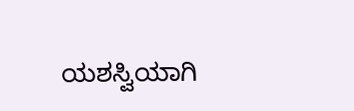ಯಶಸ್ವಿಯಾಗಿ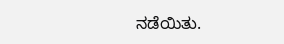ನಡೆಯಿತು.